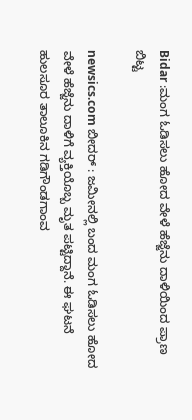Bidar :ಮಂಗ ಓಡಿಸಲು ಹೋದ ವೇಳೆ ಹೆಜ್ಜೆನು ದಾಳಿಯಿಂದ ಪ್ರಾಣ ಬಿಟ್ಟ

newsics.com ಬೀದರ್ : ಜಮೀನಲ್ಲಿ ಬಂದ ಮಂಗ ಓಡಿಸಲು ಹೋದ ವೇಳೆ ಹೆಜ್ಜೆನು ದಾಳಿಗೆ ವ್ಯಕ್ತಿಯೊಬ್ಬ ಮೃತ ಪಟ್ಟಿದ್ದಾನೆ. ಈ ಘಟನೆ ಹುಲಸೂರ ತಾಲೂಕಿನ ಗಡಿಗೌಂಡಗಾಂವ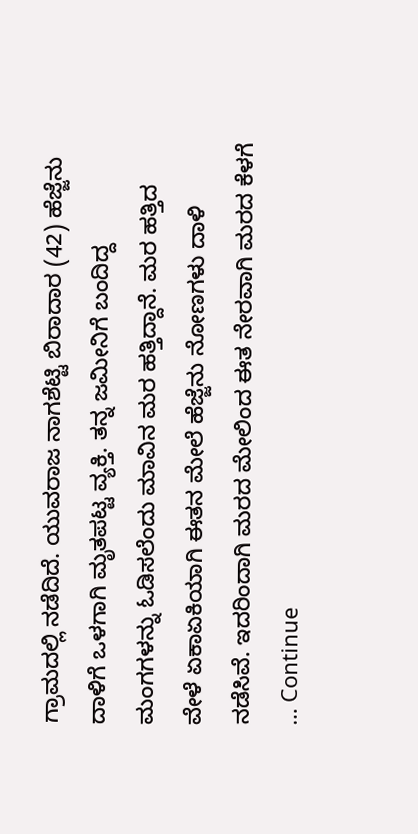ಗ್ರಾಮದಲ್ಲಿ ನಡೆದಿದೆ. ಯುವರಾಜ ನಾಗಶೆಟ್ಟಿ ಬಿರಾದಾರ (42) ಹೆಜ್ಜೆನು ದಾಳಿಗೆ ಒಳಗಾಗಿ ಮೃತಪಟ್ಟ ವ್ಯಕ್ತಿ. ತನ್ನ ಜಮೀನಿಗೆ ಬಂದಿದ್ದ ಮಂಗಗಳನ್ನು ಓಡಿಸಲೆಂದು ಮಾವಿನ ಮರ ಹತ್ತಿದ್ದಾನೆ. ಮರ ಹತ್ತಿದ ವೇಳೆ ಏಕಾಏಕಿಯಾಗಿ ಈತನ ಮೇಲೆ ಹೆಜ್ಜೆನು ನೋಣಗಳು ದಾಳಿ ನಡೆಸಿವೆ. ಇದರಿಂದಾಗಿ ಮರದ ಮೇಲಿಂದ ಈತ ನೇರವಾಗಿ ಮರದ ಕೆಳಗೆ … Continue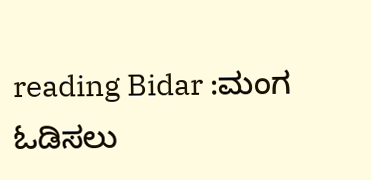reading Bidar :ಮಂಗ ಓಡಿಸಲು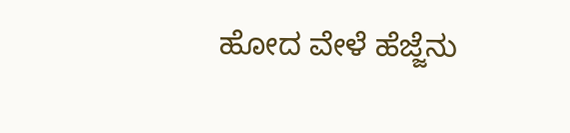ಹೋದ ವೇಳೆ ಹೆಜ್ಜೆನು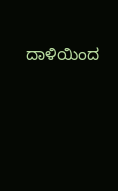ದಾಳಿಯಿಂದ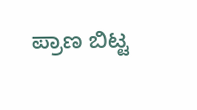ಪ್ರಾಣ ಬಿಟ್ಟ